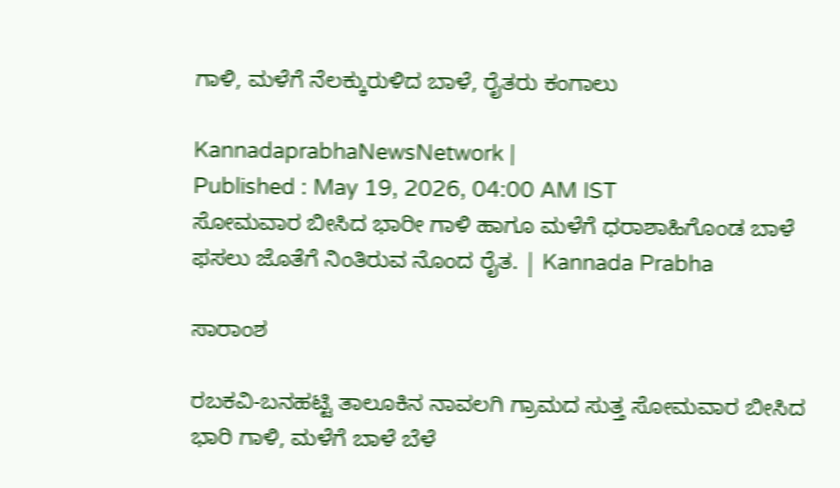ಗಾಳಿ, ಮಳೆಗೆ ನೆಲಕ್ಕುರುಳಿದ ಬಾಳೆ, ರೈತರು ಕಂಗಾಲು

KannadaprabhaNewsNetwork |
Published : May 19, 2026, 04:00 AM IST
ಸೋಮವಾರ ಬೀಸಿದ ಭಾರೀ ಗಾಳಿ ಹಾಗೂ ಮಳೆಗೆ ಧರಾಶಾಹಿಗೊಂಡ ಬಾಳೆ ಫಸಲು ಜೊತೆಗೆ ನಿಂತಿರುವ ನೊಂದ ರೈತ. | Kannada Prabha

ಸಾರಾಂಶ

ರಬಕವಿ-ಬನಹಟ್ಟಿ ತಾಲೂಕಿನ ನಾವಲಗಿ ಗ್ರಾಮದ ಸುತ್ತ ಸೋಮವಾರ ಬೀಸಿದ ಭಾರಿ ಗಾಳಿ, ಮಳೆಗೆ ಬಾಳೆ ಬೆಳೆ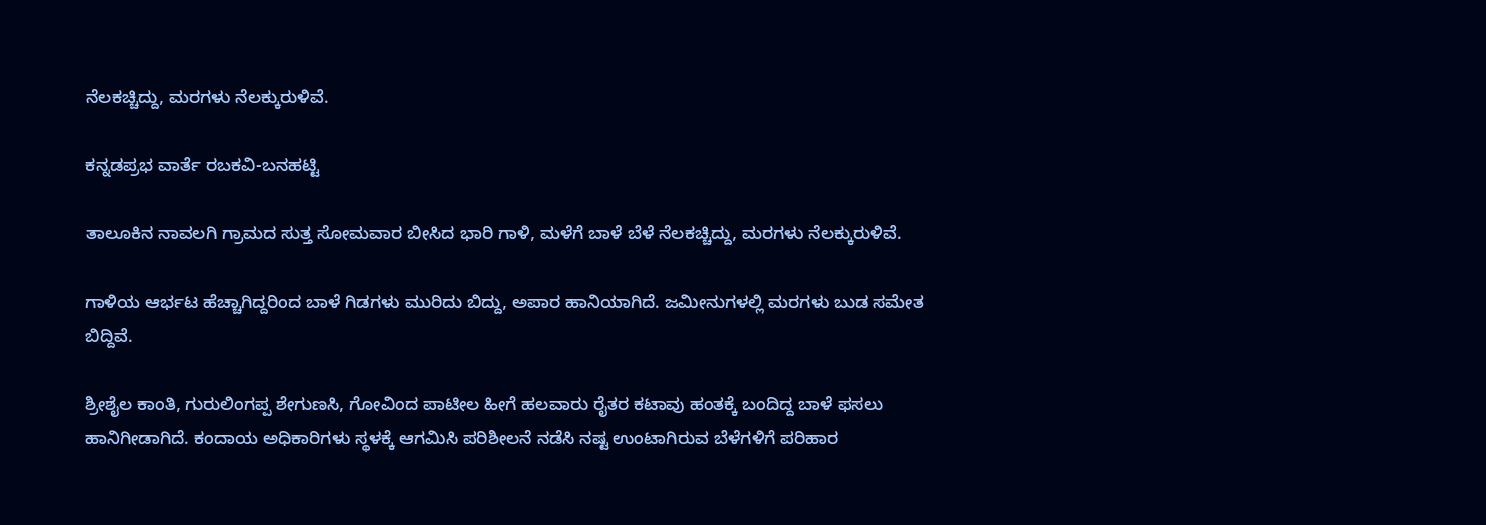ನೆಲಕಚ್ಚಿದ್ದು, ಮರಗಳು ನೆಲಕ್ಕುರುಳಿವೆ.

ಕನ್ನಡಪ್ರಭ ವಾರ್ತೆ ರಬಕವಿ-ಬನಹಟ್ಟಿ

ತಾಲೂಕಿನ ನಾವಲಗಿ ಗ್ರಾಮದ ಸುತ್ತ ಸೋಮವಾರ ಬೀಸಿದ ಭಾರಿ ಗಾಳಿ, ಮಳೆಗೆ ಬಾಳೆ ಬೆಳೆ ನೆಲಕಚ್ಚಿದ್ದು, ಮರಗಳು ನೆಲಕ್ಕುರುಳಿವೆ.

ಗಾಳಿಯ ಆರ್ಭಟ ಹೆಚ್ಚಾಗಿದ್ದರಿಂದ ಬಾಳೆ ಗಿಡಗಳು ಮುರಿದು ಬಿದ್ದು, ಅಪಾರ ಹಾನಿಯಾಗಿದೆ. ಜಮೀನುಗಳಲ್ಲಿ ಮರಗಳು ಬುಡ ಸಮೇತ ಬಿದ್ದಿವೆ.

ಶ್ರೀಶೈಲ ಕಾಂತಿ, ಗುರುಲಿಂಗಪ್ಪ ಶೇಗುಣಸಿ, ಗೋವಿಂದ ಪಾಟೀಲ ಹೀಗೆ ಹಲವಾರು ರೈತರ ಕಟಾವು ಹಂತಕ್ಕೆ ಬಂದಿದ್ದ ಬಾಳೆ ಫಸಲು ಹಾನಿಗೀಡಾಗಿದೆ. ಕಂದಾಯ ಅಧಿಕಾರಿಗಳು ಸ್ಥಳಕ್ಕೆ ಆಗಮಿಸಿ ಪರಿಶೀಲನೆ ನಡೆಸಿ ನಷ್ಟ ಉಂಟಾಗಿರುವ ಬೆಳೆಗಳಿಗೆ ಪರಿಹಾರ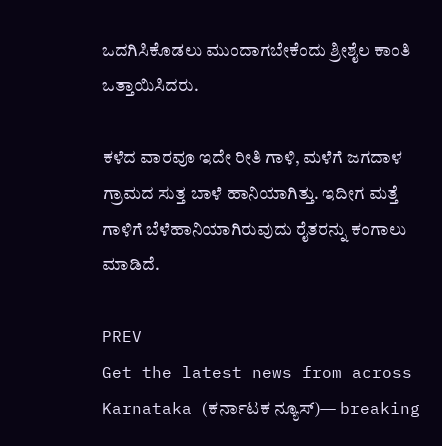ಒದಗಿಸಿಕೊಡಲು ಮುಂದಾಗಬೇಕೆಂದು ಶ್ರೀಶೈಲ ಕಾಂತಿ ಒತ್ತಾಯಿಸಿದರು.

ಕಳೆದ ವಾರವೂ ಇದೇ ರೀತಿ ಗಾಳಿ, ಮಳೆಗೆ ಜಗದಾಳ ಗ್ರಾಮದ ಸುತ್ತ ಬಾಳೆ ಹಾನಿಯಾಗಿತ್ತು. ಇದೀಗ ಮತ್ತೆ ಗಾಳಿಗೆ ಬೆಳೆಹಾನಿಯಾಗಿರುವುದು ರೈತರನ್ನು ಕಂಗಾಲು ಮಾಡಿದೆ.

PREV
Get the latest news from across Karnataka (ಕರ್ನಾಟಕ ನ್ಯೂಸ್)— breaking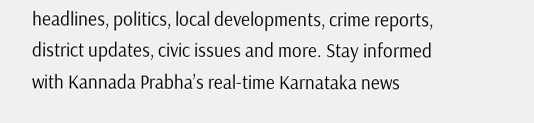headlines, politics, local developments, crime reports, district updates, civic issues and more. Stay informed with Kannada Prabha’s real‑time Karnataka news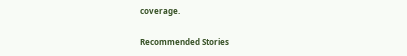coverage.

Recommended Stories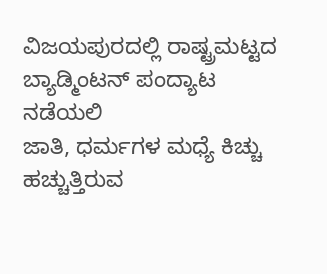ವಿಜಯಪುರದಲ್ಲಿ ರಾಷ್ಟ್ರಮಟ್ಟದ ಬ್ಯಾಡ್ಮಿಂಟನ್ ಪಂದ್ಯಾಟ ನಡೆಯಲಿ
ಜಾತಿ, ಧರ್ಮಗಳ ಮಧ್ಯೆ ಕಿಚ್ಚು ಹಚ್ಚುತ್ತಿರುವ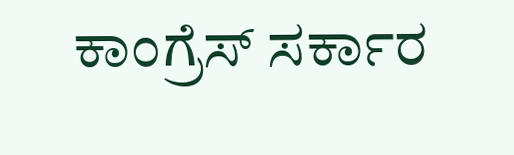ಕಾಂಗ್ರೆಸ್‌ ಸರ್ಕಾರ